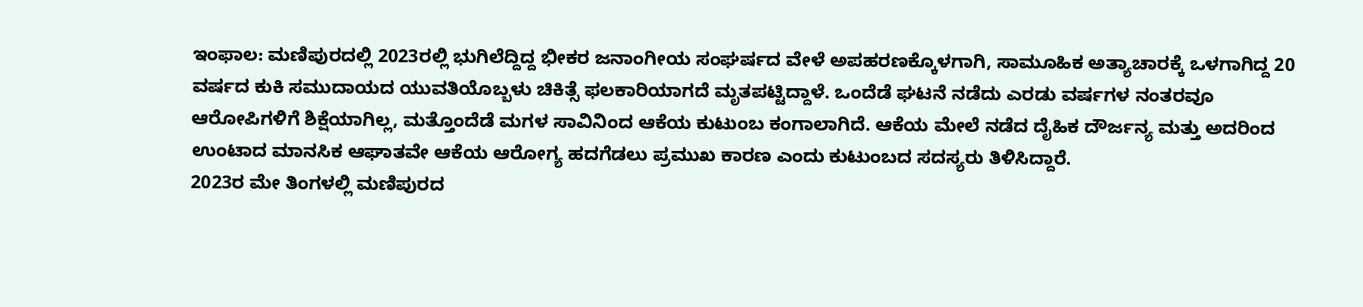ಇಂಫಾಲ: ಮಣಿಪುರದಲ್ಲಿ 2023ರಲ್ಲಿ ಭುಗಿಲೆದ್ದಿದ್ದ ಭೀಕರ ಜನಾಂಗೀಯ ಸಂಘರ್ಷದ ವೇಳೆ ಅಪಹರಣಕ್ಕೊಳಗಾಗಿ, ಸಾಮೂಹಿಕ ಅತ್ಯಾಚಾರಕ್ಕೆ ಒಳಗಾಗಿದ್ದ 20 ವರ್ಷದ ಕುಕಿ ಸಮುದಾಯದ ಯುವತಿಯೊಬ್ಬಳು ಚಿಕಿತ್ಸೆ ಫಲಕಾರಿಯಾಗದೆ ಮೃತಪಟ್ಟಿದ್ದಾಳೆ. ಒಂದೆಡೆ ಘಟನೆ ನಡೆದು ಎರಡು ವರ್ಷಗಳ ನಂತರವೂ ಆರೋಪಿಗಳಿಗೆ ಶಿಕ್ಷೆಯಾಗಿಲ್ಲ, ಮತ್ತೊಂದೆಡೆ ಮಗಳ ಸಾವಿನಿಂದ ಆಕೆಯ ಕುಟುಂಬ ಕಂಗಾಲಾಗಿದೆ. ಆಕೆಯ ಮೇಲೆ ನಡೆದ ದೈಹಿಕ ದೌರ್ಜನ್ಯ ಮತ್ತು ಅದರಿಂದ ಉಂಟಾದ ಮಾನಸಿಕ ಆಘಾತವೇ ಆಕೆಯ ಆರೋಗ್ಯ ಹದಗೆಡಲು ಪ್ರಮುಖ ಕಾರಣ ಎಂದು ಕುಟುಂಬದ ಸದಸ್ಯರು ತಿಳಿಸಿದ್ದಾರೆ.
2023ರ ಮೇ ತಿಂಗಳಲ್ಲಿ ಮಣಿಪುರದ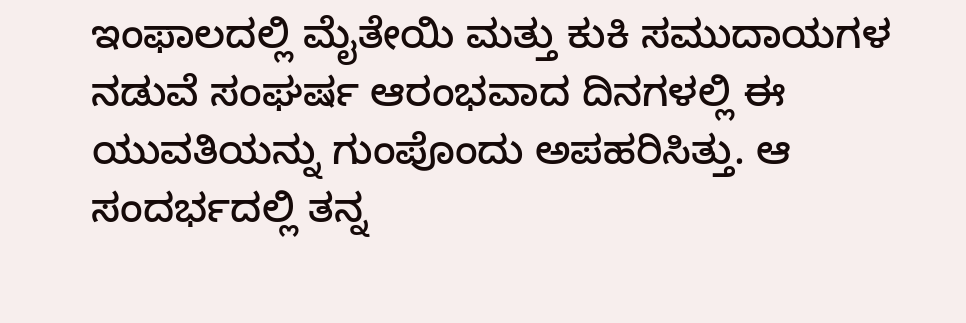ಇಂಫಾಲದಲ್ಲಿ ಮೈತೇಯಿ ಮತ್ತು ಕುಕಿ ಸಮುದಾಯಗಳ ನಡುವೆ ಸಂಘರ್ಷ ಆರಂಭವಾದ ದಿನಗಳಲ್ಲಿ ಈ ಯುವತಿಯನ್ನು ಗುಂಪೊಂದು ಅಪಹರಿಸಿತ್ತು. ಆ ಸಂದರ್ಭದಲ್ಲಿ ತನ್ನ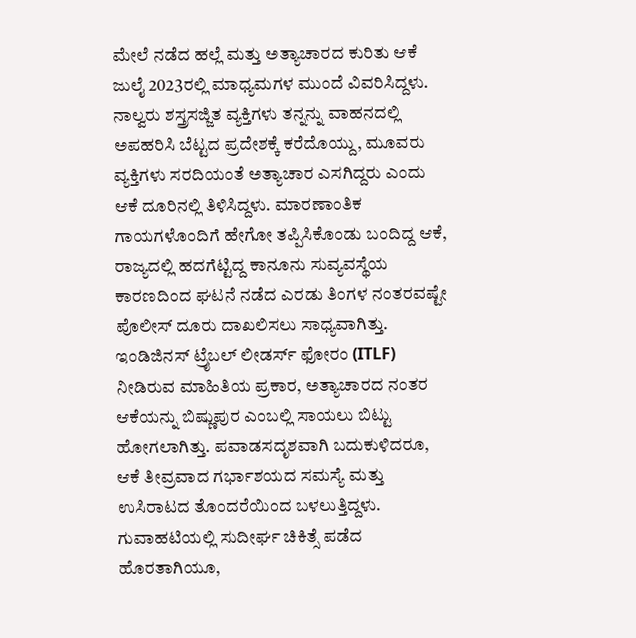ಮೇಲೆ ನಡೆದ ಹಲ್ಲೆ ಮತ್ತು ಅತ್ಯಾಚಾರದ ಕುರಿತು ಆಕೆ ಜುಲೈ 2023ರಲ್ಲಿ ಮಾಧ್ಯಮಗಳ ಮುಂದೆ ವಿವರಿಸಿದ್ದಳು. ನಾಲ್ವರು ಶಸ್ತ್ರಸಜ್ಜಿತ ವ್ಯಕ್ತಿಗಳು ತನ್ನನ್ನು ವಾಹನದಲ್ಲಿ ಅಪಹರಿಸಿ ಬೆಟ್ಟದ ಪ್ರದೇಶಕ್ಕೆ ಕರೆದೊಯ್ದು, ಮೂವರು ವ್ಯಕ್ತಿಗಳು ಸರದಿಯಂತೆ ಅತ್ಯಾಚಾರ ಎಸಗಿದ್ದರು ಎಂದು ಆಕೆ ದೂರಿನಲ್ಲಿ ತಿಳಿಸಿದ್ದಳು. ಮಾರಣಾಂತಿಕ ಗಾಯಗಳೊಂದಿಗೆ ಹೇಗೋ ತಪ್ಪಿಸಿಕೊಂಡು ಬಂದಿದ್ದ ಆಕೆ, ರಾಜ್ಯದಲ್ಲಿ ಹದಗೆಟ್ಟಿದ್ದ ಕಾನೂನು ಸುವ್ಯವಸ್ಥೆಯ ಕಾರಣದಿಂದ ಘಟನೆ ನಡೆದ ಎರಡು ತಿಂಗಳ ನಂತರವಷ್ಟೇ ಪೊಲೀಸ್ ದೂರು ದಾಖಲಿಸಲು ಸಾಧ್ಯವಾಗಿತ್ತು.
ಇಂಡಿಜಿನಸ್ ಟ್ರೈಬಲ್ ಲೀಡರ್ಸ್ ಫೋರಂ (ITLF) ನೀಡಿರುವ ಮಾಹಿತಿಯ ಪ್ರಕಾರ, ಅತ್ಯಾಚಾರದ ನಂತರ ಆಕೆಯನ್ನು ಬಿಷ್ಣುಪುರ ಎಂಬಲ್ಲಿ ಸಾಯಲು ಬಿಟ್ಟು ಹೋಗಲಾಗಿತ್ತು. ಪವಾಡಸದೃಶವಾಗಿ ಬದುಕುಳಿದರೂ, ಆಕೆ ತೀವ್ರವಾದ ಗರ್ಭಾಶಯದ ಸಮಸ್ಯೆ ಮತ್ತು ಉಸಿರಾಟದ ತೊಂದರೆಯಿಂದ ಬಳಲುತ್ತಿದ್ದಳು. ಗುವಾಹಟಿಯಲ್ಲಿ ಸುದೀರ್ಘ ಚಿಕಿತ್ಸೆ ಪಡೆದ ಹೊರತಾಗಿಯೂ,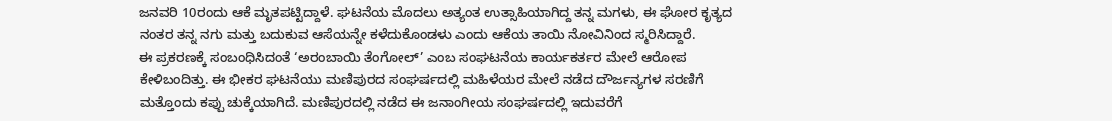ಜನವರಿ 10ರಂದು ಆಕೆ ಮೃತಪಟ್ಟಿದ್ದಾಳೆ. ಘಟನೆಯ ಮೊದಲು ಅತ್ಯಂತ ಉತ್ಸಾಹಿಯಾಗಿದ್ದ ತನ್ನ ಮಗಳು, ಈ ಘೋರ ಕೃತ್ಯದ ನಂತರ ತನ್ನ ನಗು ಮತ್ತು ಬದುಕುವ ಆಸೆಯನ್ನೇ ಕಳೆದುಕೊಂಡಳು ಎಂದು ಆಕೆಯ ತಾಯಿ ನೋವಿನಿಂದ ಸ್ಮರಿಸಿದ್ದಾರೆ.
ಈ ಪ್ರಕರಣಕ್ಕೆ ಸಂಬಂಧಿಸಿದಂತೆ ‘ಅರಂಬಾಯಿ ತೆಂಗೋಲ್’ ಎಂಬ ಸಂಘಟನೆಯ ಕಾರ್ಯಕರ್ತರ ಮೇಲೆ ಆರೋಪ ಕೇಳಿಬಂದಿತ್ತು. ಈ ಭೀಕರ ಘಟನೆಯು ಮಣಿಪುರದ ಸಂಘರ್ಷದಲ್ಲಿ ಮಹಿಳೆಯರ ಮೇಲೆ ನಡೆದ ದೌರ್ಜನ್ಯಗಳ ಸರಣಿಗೆ ಮತ್ತೊಂದು ಕಪ್ಪು ಚುಕ್ಕೆಯಾಗಿದೆ. ಮಣಿಪುರದಲ್ಲಿ ನಡೆದ ಈ ಜನಾಂಗೀಯ ಸಂಘರ್ಷದಲ್ಲಿ ಇದುವರೆಗೆ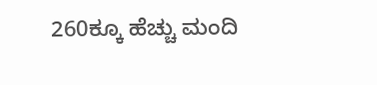260ಕ್ಕೂ ಹೆಚ್ಚು ಮಂದಿ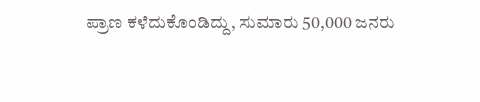ಪ್ರಾಣ ಕಳೆದುಕೊಂಡಿದ್ದು, ಸುಮಾರು 50,000 ಜನರು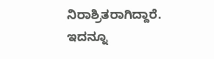ನಿರಾಶ್ರಿತರಾಗಿದ್ದಾರೆ.
ಇದನ್ನೂ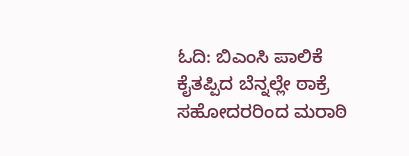ಓದಿ: ಬಿಎಂಸಿ ಪಾಲಿಕೆ ಕೈತಪ್ಪಿದ ಬೆನ್ನಲ್ಲೇ ಠಾಕ್ರೆ ಸಹೋದರರಿಂದ ಮರಾಠಿ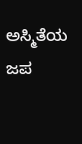ಅಸ್ಮಿತೆಯ ಜಪ